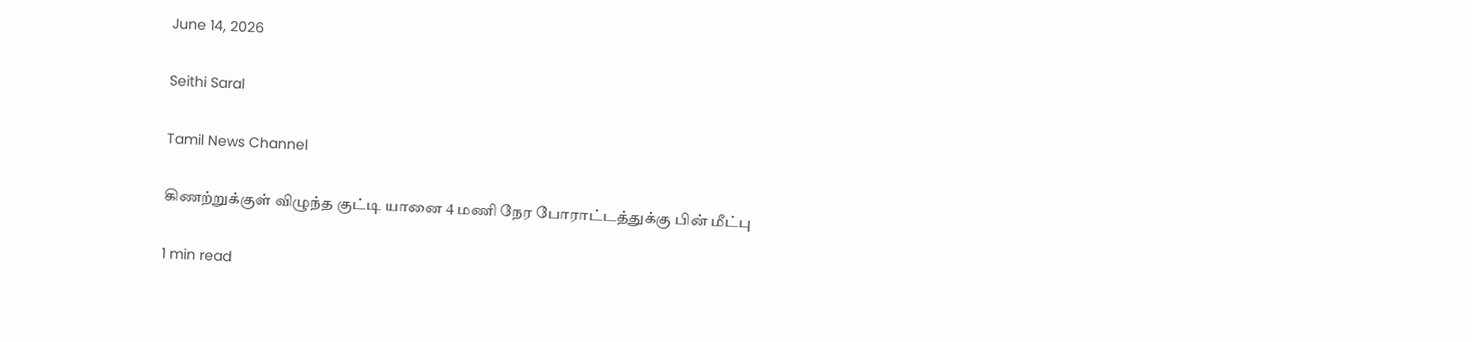June 14, 2026

Seithi Saral

Tamil News Channel

கிணற்றுக்குள் விழுந்த குட்டி யானை 4 மணி நேர போராட்டத்துக்கு பின் மீட்பு

1 min read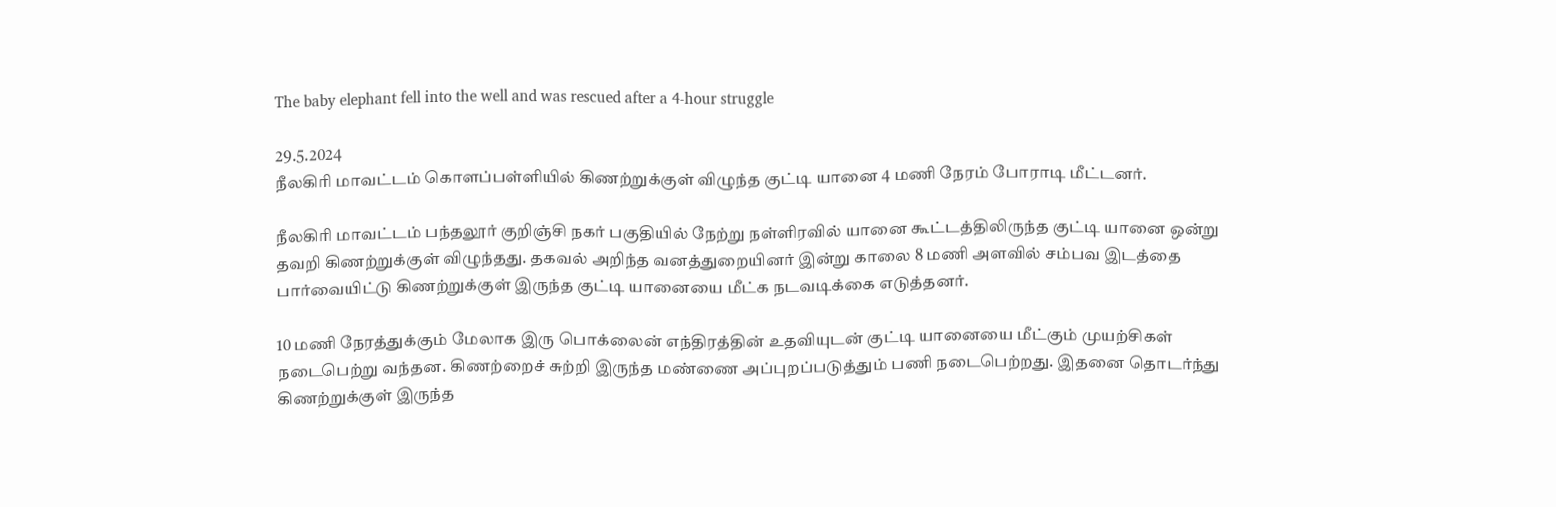The baby elephant fell into the well and was rescued after a 4-hour struggle

29.5.2024
நீலகிரி மாவட்டம் கொளப்பள்ளியில் கிணற்றுக்குள் விழுந்த குட்டி யானை 4 மணி நேரம் போராடி மீட்டனர்.

நீலகிரி மாவட்டம் பந்தலூர் குறிஞ்சி நகர் பகுதியில் நேற்று நள்ளிரவில் யானை கூட்டத்திலிருந்த குட்டி யானை ஒன்று தவறி கிணற்றுக்குள் விழுந்தது. தகவல் அறிந்த வனத்துறையினர் இன்று காலை 8 மணி அளவில் சம்பவ இடத்தை பார்வையிட்டு கிணற்றுக்குள் இருந்த குட்டி யானையை மீட்க நடவடிக்கை எடுத்தனர்.

10 மணி நேரத்துக்கும் மேலாக இரு பொக்லைன் எந்திரத்தின் உதவியுடன் குட்டி யானையை மீட்கும் முயற்சிகள் நடைபெற்று வந்தன. கிணற்றைச் சுற்றி இருந்த மண்ணை அப்புறப்படுத்தும் பணி நடைபெற்றது. இதனை தொடர்ந்து கிணற்றுக்குள் இருந்த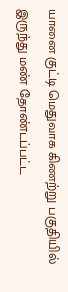யானை குட்டி மெதுவாக கிணற்று பகுதியில் இருந்து மண் தோண்டப்பட்ட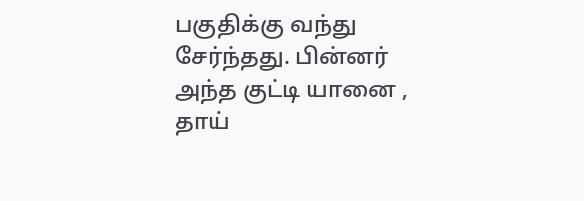பகுதிக்கு வந்து சேர்ந்தது. பின்னர் அந்த குட்டி யானை , தாய்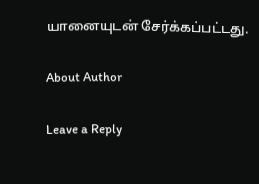யானையுடன் சேர்க்கப்பட்டது.

About Author

Leave a Reply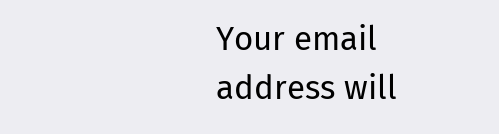Your email address will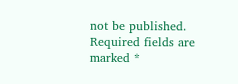not be published. Required fields are marked *